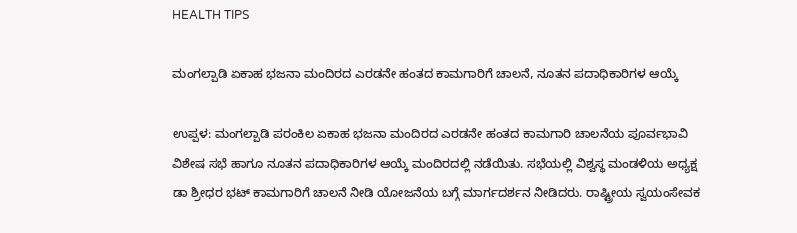HEALTH TIPS

ಮಂಗಲ್ಪಾಡಿ ಏಕಾಹ ಭಜನಾ ಮಂದಿರದ ಎರಡನೇ ಹಂತದ ಕಾಮಗಾರಿಗೆ ಚಾಲನೆ, ನೂತನ ಪದಾಧಿಕಾರಿಗಳ ಆಯ್ಕೆ

ಉಪ್ಪಳ: ಮಂಗಲ್ಪಾಡಿ ಪರಂಕಿಲ ಏಕಾಹ ಭಜನಾ ಮಂದಿರದ ಎರಡನೇ ಹಂತದ ಕಾಮಗಾರಿ ಚಾಲನೆಯ ಪೂರ್ವಭಾವಿ ವಿಶೇಷ ಸಭೆ ಹಾಗೂ ನೂತನ ಪದಾಧಿಕಾರಿಗಳ ಆಯ್ಕೆ ಮಂದಿರದಲ್ಲಿ ನಡೆಯಿತು. ಸಭೆಯಲ್ಲಿ ವಿಶ್ವಸ್ಥ ಮಂಡಳಿಯ ಅಧ್ಯಕ್ಷ ಡಾ ಶ್ರೀಧರ ಭಟ್ ಕಾಮಗಾರಿಗೆ ಚಾಲನೆ ನೀಡಿ ಯೋಜನೆಯ ಬಗ್ಗೆ ಮಾರ್ಗದರ್ಶನ ನೀಡಿದರು. ರಾಷ್ಟ್ರೀಯ ಸ್ವಯಂಸೇವಕ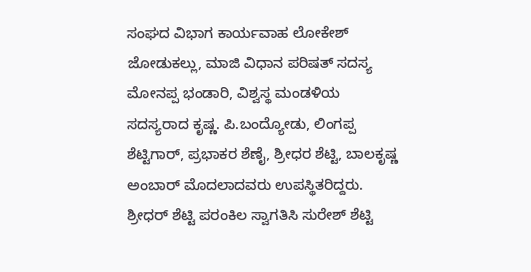ಸಂಘದ ವಿಭಾಗ ಕಾರ್ಯವಾಹ ಲೋಕೇಶ್ ಜೋಡುಕಲ್ಲು, ಮಾಜಿ ವಿಧಾನ ಪರಿಷತ್ ಸದಸ್ಯ ಮೋನಪ್ಪ ಭಂಡಾರಿ, ವಿಶ್ವಸ್ಥ ಮಂಡಳಿಯ ಸದಸ್ಯರಾದ ಕೃಷ್ಣ. ಪಿ.ಬಂದ್ಯೋಡು, ಲಿಂಗಪ್ಪ ಶೆಟ್ಟಿಗಾರ್, ಪ್ರಭಾಕರ ಶೆಣೈ, ಶ್ರೀಧರ ಶೆಟ್ಟಿ, ಬಾಲಕೃಷ್ಣ ಅಂಬಾರ್ ಮೊದಲಾದವರು ಉಪಸ್ಥಿತರಿದ್ದರು. ಶ್ರೀಧರ್ ಶೆಟ್ಟಿ ಪರಂಕಿಲ ಸ್ವಾಗತಿಸಿ ಸುರೇಶ್ ಶೆಟ್ಟಿ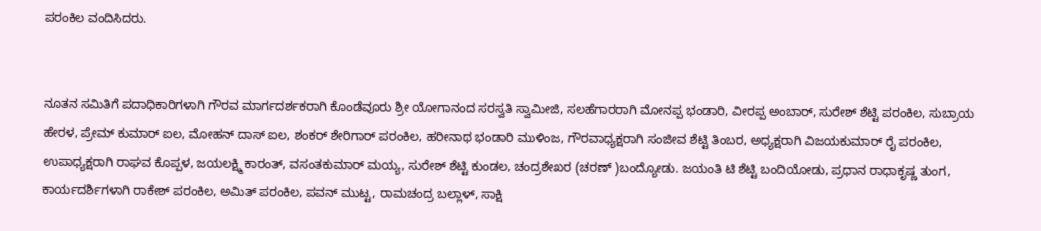ಪರಂಕಿಲ ವಂದಿಸಿದರು.


ನೂತನ ಸಮಿತಿಗೆ ಪದಾಧಿಕಾರಿಗಳಾಗಿ ಗೌರವ ಮಾರ್ಗದರ್ಶಕರಾಗಿ ಕೊಂಡೆವೂರು ಶ್ರೀ ಯೋಗಾನಂದ ಸರಸ್ವತಿ ಸ್ವಾಮೀಜಿ, ಸಲಹೆಗಾರರಾಗಿ ಮೋನಪ್ಪ ಭಂಡಾರಿ, ವೀರಪ್ಪ ಅಂಬಾರ್, ಸುರೇಶ್ ಶೆಟ್ಟಿ ಪರಂಕಿಲ, ಸುಬ್ರಾಯ ಹೇರಳ, ಪ್ರೇಮ್ ಕುಮಾರ್ ಐಲ, ಮೋಹನ್ ದಾಸ್ ಐಲ, ಶಂಕರ್ ಶೇರಿಗಾರ್ ಪರಂಕಿಲ, ಹರೀನಾಥ ಭಂಡಾರಿ ಮುಳಿಂಜ, ಗೌರವಾಧ್ಯಕ್ಷರಾಗಿ ಸಂಜೀವ ಶೆಟ್ಟಿ ತಿಂಬರ, ಅಧ್ಯಕ್ಷರಾಗಿ ವಿಜಯಕುಮಾರ್ ರೈ ಪರಂಕಿಲ, ಉಪಾಧ್ಯಕ್ಷರಾಗಿ ರಾಘವ ಕೊಪ್ಪಳ, ಜಯಲಕ್ಷ್ಮಿ ಕಾರಂತ್, ವಸಂತಕುಮಾರ್ ಮಯ್ಯ, ಸುರೇಶ್ ಶೆಟ್ಟಿ ಕುಂಡಲ, ಚಂದ್ರಶೇಖರ (ಚರಣ್ )ಬಂದ್ಯೋಡು. ಜಯಂತಿ ಟಿ ಶೆಟ್ಟಿ ಬಂದಿಯೋಡು, ಪ್ರಧಾನ ರಾಧಾಕೃಷ್ಣ ತುಂಗ, ಕಾರ್ಯದರ್ಶಿಗಳಾಗಿ ರಾಕೇಶ್ ಪರಂಕಿಲ, ಅಮಿತ್ ಪರಂಕಿಲ, ಪವನ್ ಮುಟ್ಟ, ರಾಮಚಂದ್ರ ಬಲ್ಲಾಳ್, ಸಾಕ್ಷಿ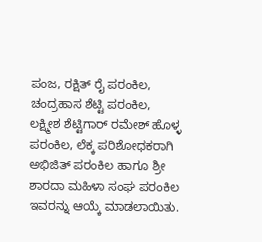ಪಂಜ, ರಕ್ಷಿತ್ ರೈ ಪರಂಕಿಲ, ಚಂದ್ರಹಾಸ ಶೆಟ್ಟಿ ಪರಂಕಿಲ, ಲಕ್ಷ್ಮೀಶ ಶೆಟ್ಟಿಗಾರ್ ರಮೇಶ್ ಹೊಳ್ಳ ಪರಂಕಿಲ, ಲೆಕ್ಕ ಪರಿಶೋಧಕರಾಗಿ ಅಭಿಜಿತ್ ಪರಂಕಿಲ ಹಾಗೂ ಶ್ರೀ ಶಾರದಾ ಮಹಿಳಾ ಸಂಘ ಪರಂಕಿಲ ಇವರನ್ನು ಆಯ್ಕೆ ಮಾಡಲಾಯಿತು.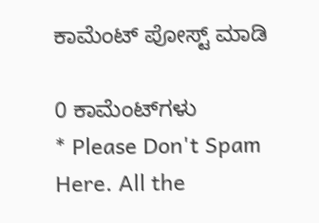ಕಾಮೆಂಟ್‌‌ ಪೋಸ್ಟ್‌ ಮಾಡಿ

0 ಕಾಮೆಂಟ್‌ಗಳು
* Please Don't Spam Here. All the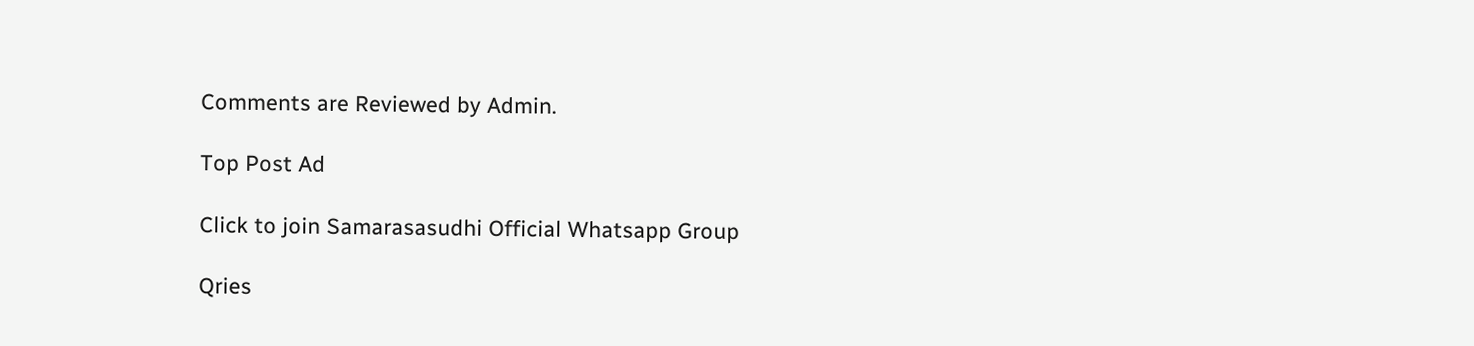Comments are Reviewed by Admin.

Top Post Ad

Click to join Samarasasudhi Official Whatsapp Group

Qries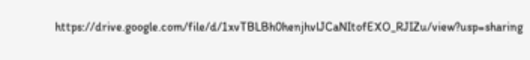https://drive.google.com/file/d/1xvTBLBh0henjhvlJCaNItofEXO_RJIZu/view?usp=sharing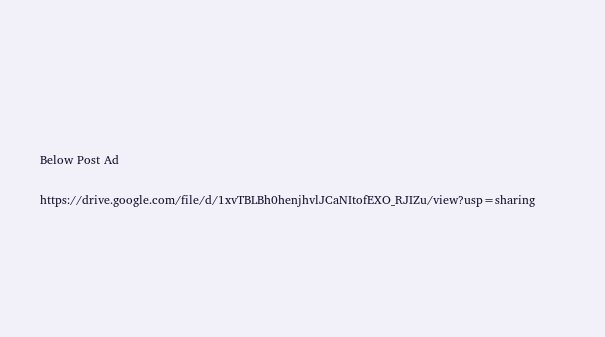Below Post Ad

https://drive.google.com/file/d/1xvTBLBh0henjhvlJCaNItofEXO_RJIZu/view?usp=sharing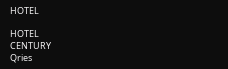HOTEL

HOTEL
CENTURY
Qries